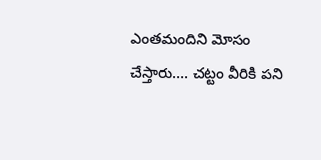ఎంతమందిని మోసం చేస్తారు…. చట్టం వీరికి పని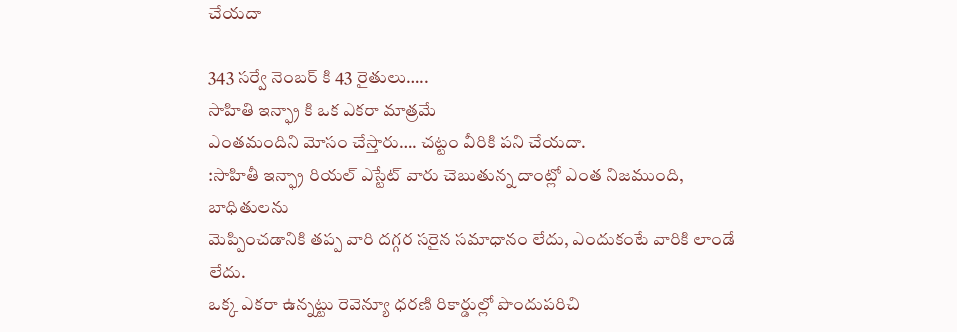చేయదా

343 సర్వే నెంబర్ కి 43 రైతులు…..
సాహితి ఇన్ఫ్రా కి ఒక ఎకరా మాత్రమే
ఎంతమందిని మోసం చేస్తారు…. చట్టం వీరికి పని చేయదా.
:సాహితీ ఇన్ఫ్రా రియల్ ఎస్టేట్ వారు చెబుతున్న దాంట్లో ఎంత నిజముంది, బాధితులను
మెప్పించడానికి తప్ప వారి దగ్గర సరైన సమాధానం లేదు, ఎందుకంటే వారికి లాండే లేదు.
ఒక్క ఎకరా ఉన్నట్టు రెవెన్యూ ధరణి రికార్డుల్లో పొందుపరిచి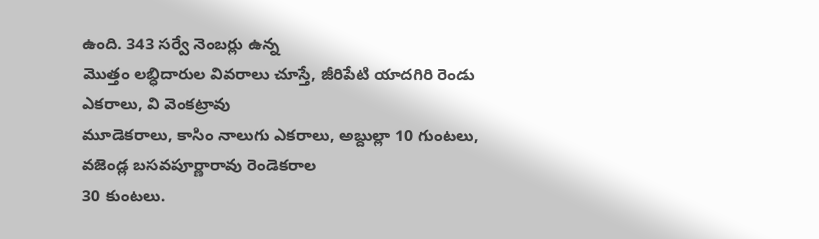ఉంది. 343 సర్వే నెంబర్లు ఉన్న
మొత్తం లబ్ధిదారుల వివరాలు చూస్తే, జీరిపేటి యాదగిరి రెండు ఎకరాలు, వి వెంకట్రావు
మూడెకరాలు, కాసిం నాలుగు ఎకరాలు, అబ్దుల్లా 10 గుంటలు, వజెండ్ల బసవపూర్ణారావు రెండెకరాల
30 కుంటలు.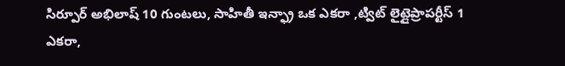సిర్పూర్ అభిలాష్ 10 గుంటలు, సాహితీ ఇన్ఫ్రా ఒక ఎకరా ,ట్విట్ లైట్లైప్రాపర్టీస్ 1 ఎకరా,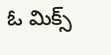ఓ మిక్స్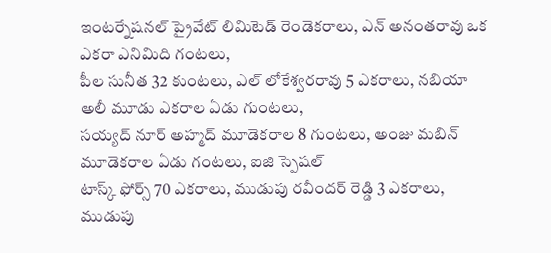ఇంటర్నేషనల్ ప్రైవేట్ లిమిటెడ్ రెండెకరాలు, ఎన్ అనంతరావు ఒక ఎకరా ఎనిమిది గంటలు,
పీల సునీత 32 కుంటలు, ఎల్ లోకేశ్వరరావు 5 ఎకరాలు, నబియా అలీ మూడు ఎకరాల ఏడు గుంటలు,
సయ్యద్ నూర్ అహ్మద్ మూడెకరాల 8 గుంటలు, అంజు మబిన్ మూడెకరాల ఏడు గంటలు, ఐజి స్పెషల్
టాస్క్ ఫోర్స్ 70 ఎకరాలు, ముడుపు రవీందర్ రెడ్డి 3 ఎకరాలు, ముడుపు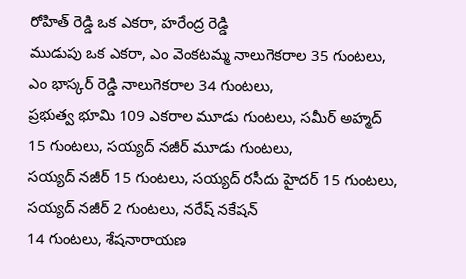రోహిత్ రెడ్డి ఒక ఎకరా, హరేంద్ర రెడ్డి
ముడుపు ఒక ఎకరా, ఎం వెంకటమ్మ నాలుగెకరాల 35 గుంటలు, ఎం భాస్కర్ రెడ్డి నాలుగెకరాల 34 గుంటలు,
ప్రభుత్వ భూమి 109 ఎకరాల మూడు గుంటలు, సమీర్ అహ్మద్ 15 గుంటలు, సయ్యద్ నజీర్ మూడు గుంటలు,
సయ్యద్ నజీర్ 15 గుంటలు, సయ్యద్ రసీదు హైదర్ 15 గుంటలు, సయ్యద్ నజీర్ 2 గుంటలు, నరేష్ నకేషన్
14 గుంటలు, శేషనారాయణ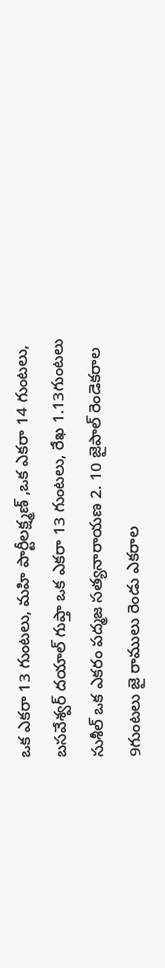ఒక ఎకరా 13 గుంటలు, మహి పార్టీలక్ష్మణ్ ,ఒక ఎకరా 14 గుంటలు,
బసవేశ్వర్ దయాల్ గుప్తా ఒక ఎకరా 13 గుంటలు, రేఖ 1.13గుంటలు సుశీల్ ఒక ఎకరం పద్మజ సత్యనారాయణ 2. 10 జైపాల్ రెండెకరాల 9గుంటలు జై రాములు రెండు ఎకరాల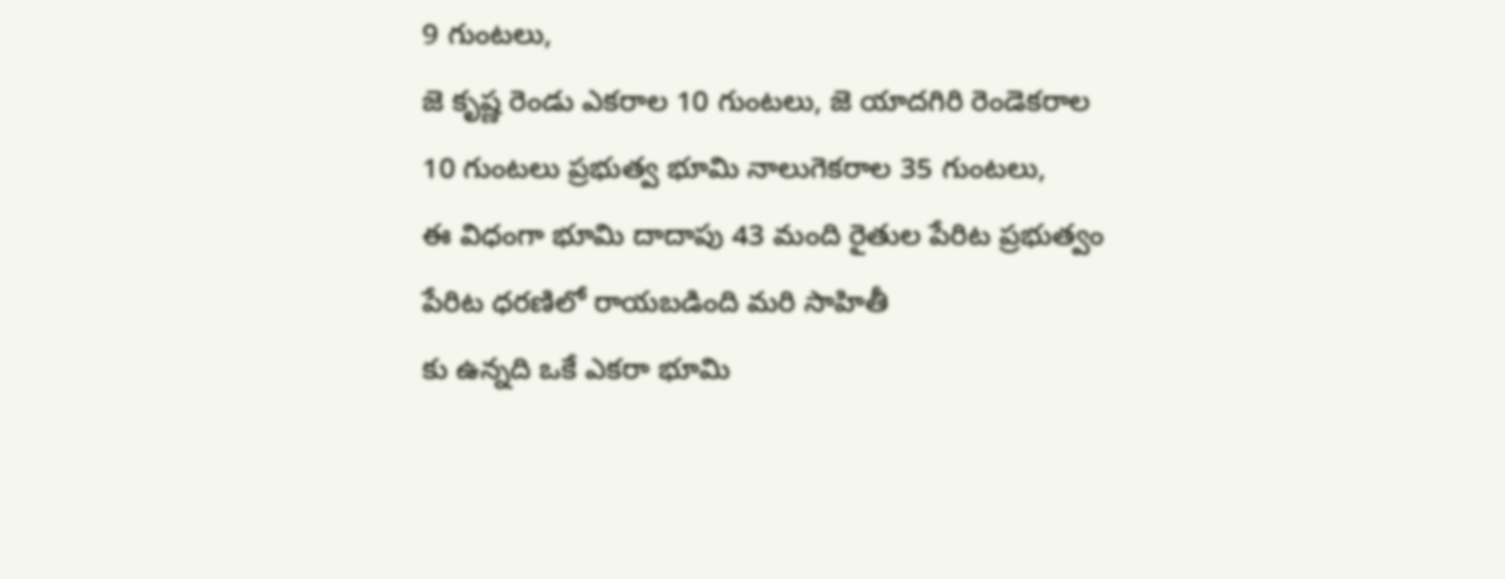9 గుంటలు,
జె కృష్ణ రెండు ఎకరాల 10 గుంటలు, జె యాదగిరి రెండెకరాల 10 గుంటలు ప్రభుత్వ భూమి నాలుగెకరాల 35 గుంటలు,
ఈ విధంగా భూమి దాదాపు 43 మంది రైతుల పేరిట ప్రభుత్వం పేరిట ధరణిలో రాయబడింది మరి సాహితీ
కు ఉన్నది ఒకే ఎకరా భూమి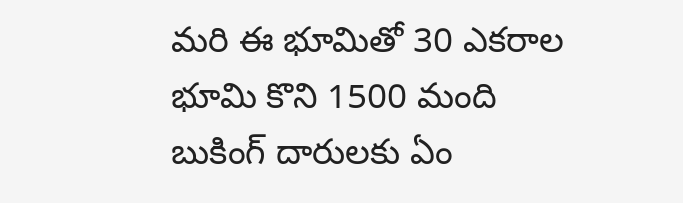మరి ఈ భూమితో 30 ఎకరాల భూమి కొని 1500 మంది బుకింగ్ దారులకు ఏం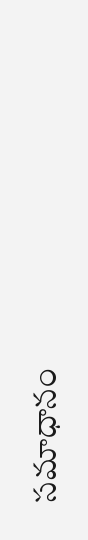సమాధానం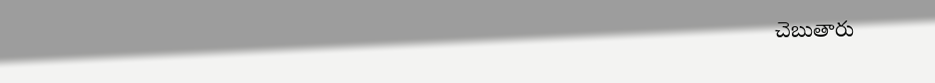చెబుతారు